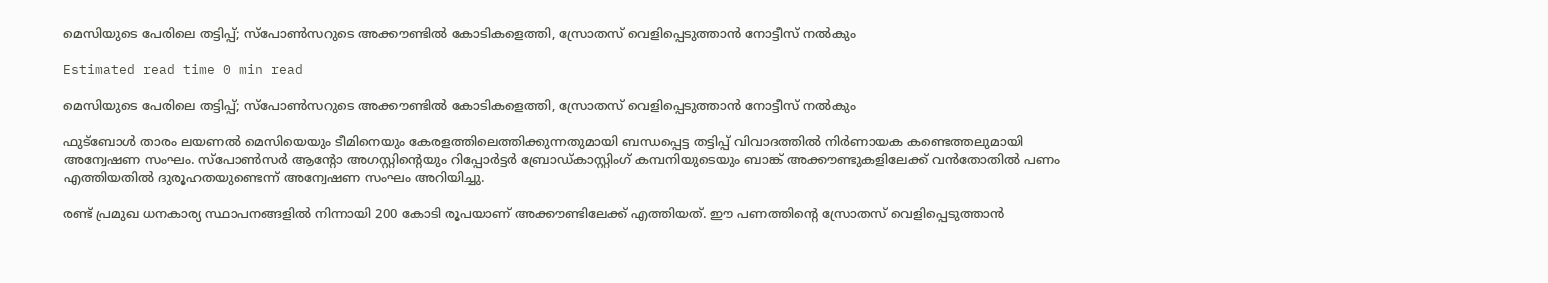മെസിയുടെ പേരിലെ തട്ടിപ്പ്; സ്‌പോൺസറുടെ അക്കൗണ്ടിൽ കോടികളെത്തി, സ്രോതസ് വെളിപ്പെടുത്താൻ നോട്ടീസ് നൽകും

Estimated read time 0 min read

മെസിയുടെ പേരിലെ തട്ടിപ്പ്; സ്‌പോൺസറുടെ അക്കൗണ്ടിൽ കോടികളെത്തി, സ്രോതസ് വെളിപ്പെടുത്താൻ നോട്ടീസ് നൽകും

ഫുട്‌ബോൾ താരം ലയണൽ മെസിയെയും ടീമിനെയും കേരളത്തിലെത്തിക്കുന്നതുമായി ബന്ധപ്പെട്ട തട്ടിപ്പ് വിവാദത്തിൽ നിർണായക കണ്ടെത്തലുമായി അന്വേഷണ സംഘം. സ്‌പോൺസർ ആന്റോ അഗസ്റ്റിന്റെയും റിപ്പോർട്ടർ ബ്രോഡ്കാസ്റ്റിംഗ് കമ്പനിയുടെയും ബാങ്ക് അക്കൗണ്ടുകളിലേക്ക് വൻതോതിൽ പണം എത്തിയതിൽ ദുരൂഹതയുണ്ടെന്ന് അന്വേഷണ സംഘം അറിയിച്ചു.

രണ്ട് പ്രമുഖ ധനകാര്യ സ്ഥാപനങ്ങളിൽ നിന്നായി 200 കോടി രൂപയാണ് അക്കൗണ്ടിലേക്ക് എത്തിയത്. ഈ പണത്തിന്റെ സ്രോതസ് വെളിപ്പെടുത്താൻ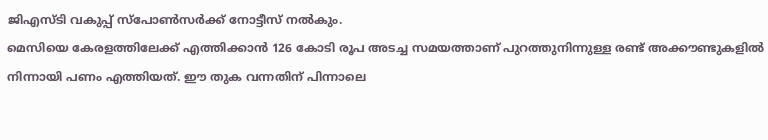ജിഎസ്ടി വകുപ്പ് സ്‌പോൺസർക്ക് നോട്ടീസ് നൽകും.
മെസിയെ കേരളത്തിലേക്ക് എത്തിക്കാൻ 126 കോടി രൂപ അടച്ച സമയത്താണ് പുറത്തുനിന്നുള്ള രണ്ട് അക്കൗണ്ടുകളിൽ നിന്നായി പണം എത്തിയത്. ഈ തുക വന്നതിന് പിന്നാലെ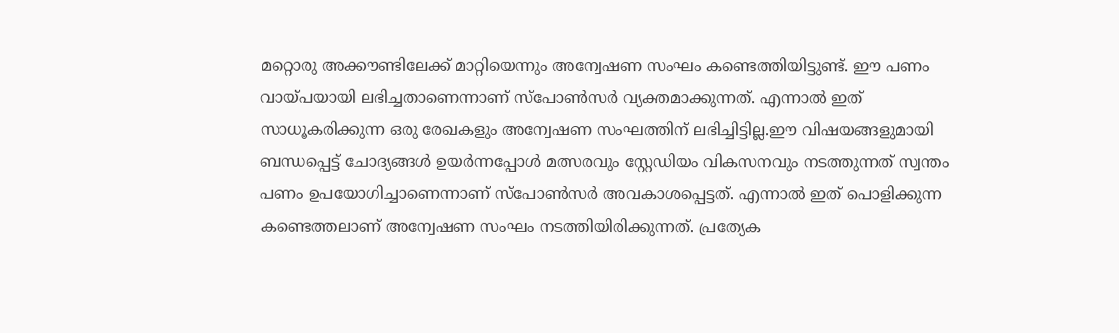മറ്റൊരു അക്കൗണ്ടിലേക്ക് മാറ്റിയെന്നും അന്വേഷണ സംഘം കണ്ടെത്തിയിട്ടുണ്ട്. ഈ പണം വായ്പയായി ലഭിച്ചതാണെന്നാണ് സ്‌പോൺസർ വ്യക്തമാക്കുന്നത്. എന്നാൽ ഇത് സാധൂകരിക്കുന്ന ഒരു രേഖകളും അന്വേഷണ സംഘത്തിന് ലഭിച്ചിട്ടില്ല.ഈ വിഷയങ്ങളുമായി ബന്ധപ്പെട്ട് ചോദ്യങ്ങൾ ഉയർന്നപ്പോൾ മത്സരവും സ്റ്റേഡിയം വികസനവും നടത്തുന്നത് സ്വന്തം പണം ഉപയോഗിച്ചാണെന്നാണ് സ്‌പോൺസർ അവകാശപ്പെട്ടത്. എന്നാൽ ഇത് പൊളിക്കുന്ന കണ്ടെത്തലാണ് അന്വേഷണ സംഘം നടത്തിയിരിക്കുന്നത്. പ്രത്യേക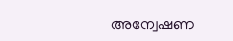അന്വേഷണ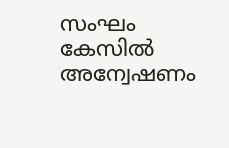സംഘം കേസിൽ അന്വേഷണം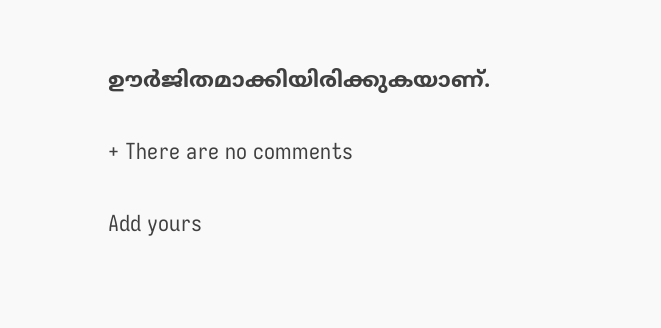ഊർജിതമാക്കിയിരിക്കുകയാണ്.

+ There are no comments

Add yours